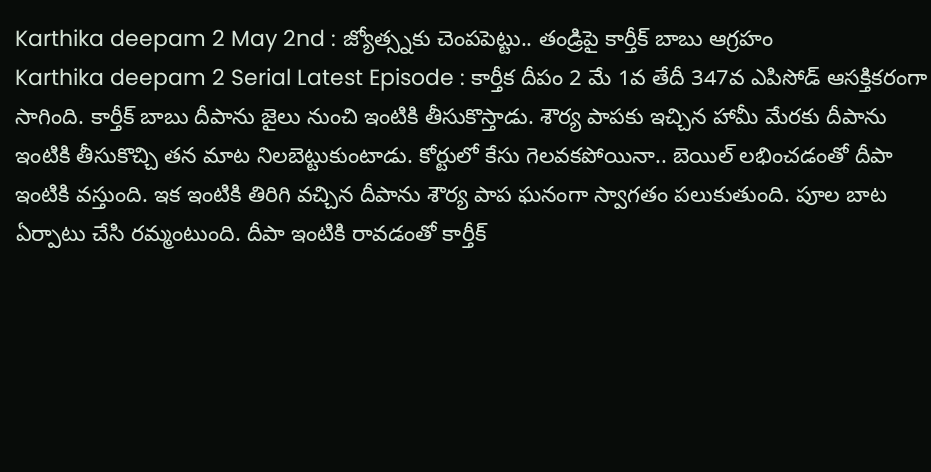Karthika deepam 2 May 2nd : జ్యోత్స్నకు చెంపపెట్టు.. తండ్రిపై కార్తీక్ బాబు ఆగ్రహం
Karthika deepam 2 Serial Latest Episode : కార్తీక దీపం 2 మే 1వ తేదీ 347వ ఎపిసోడ్ ఆసక్తికరంగా సాగింది. కార్తీక్ బాబు దీపాను జైలు నుంచి ఇంటికి తీసుకొస్తాడు. శౌర్య పాపకు ఇచ్చిన హామీ మేరకు దీపాను ఇంటికి తీసుకొచ్చి తన మాట నిలబెట్టుకుంటాడు. కోర్టులో కేసు గెలవకపోయినా.. బెయిల్ లభించడంతో దీపా ఇంటికి వస్తుంది. ఇక ఇంటికి తిరిగి వచ్చిన దీపాను శౌర్య పాప ఘనంగా స్వాగతం పలుకుతుంది. పూల బాట ఏర్పాటు చేసి రమ్మంటుంది. దీపా ఇంటికి రావడంతో కార్తీక్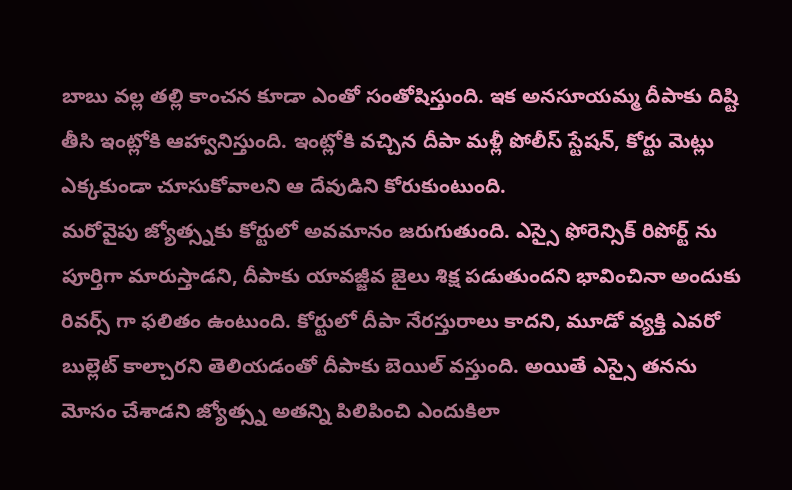బాబు వల్ల తల్లి కాంచన కూడా ఎంతో సంతోషిస్తుంది. ఇక అనసూయమ్మ దీపాకు దిష్టి తీసి ఇంట్లోకి ఆహ్వానిస్తుంది. ఇంట్లోకి వచ్చిన దీపా మళ్లీ పోలీస్ స్టేషన్, కోర్టు మెట్లు ఎక్కకుండా చూసుకోవాలని ఆ దేవుడిని కోరుకుంటుంది.
మరోవైపు జ్యోత్స్నకు కోర్టులో అవమానం జరుగుతుంది. ఎస్సై ఫోరెన్సిక్ రిపోర్ట్ ను పూర్తిగా మారుస్తాడని, దీపాకు యావజ్జీవ జైలు శిక్ష పడుతుందని భావించినా అందుకు రివర్స్ గా ఫలితం ఉంటుంది. కోర్టులో దీపా నేరస్తురాలు కాదని, మూడో వ్యక్తి ఎవరో బుల్లెట్ కాల్చారని తెలియడంతో దీపాకు బెయిల్ వస్తుంది. అయితే ఎస్సై తనను మోసం చేశాడని జ్యోత్స్న అతన్ని పిలిపించి ఎందుకిలా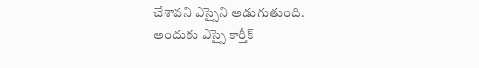చేశావని ఎస్సైని అడుగుతుంది. అందుకు ఎస్సై కార్తీక్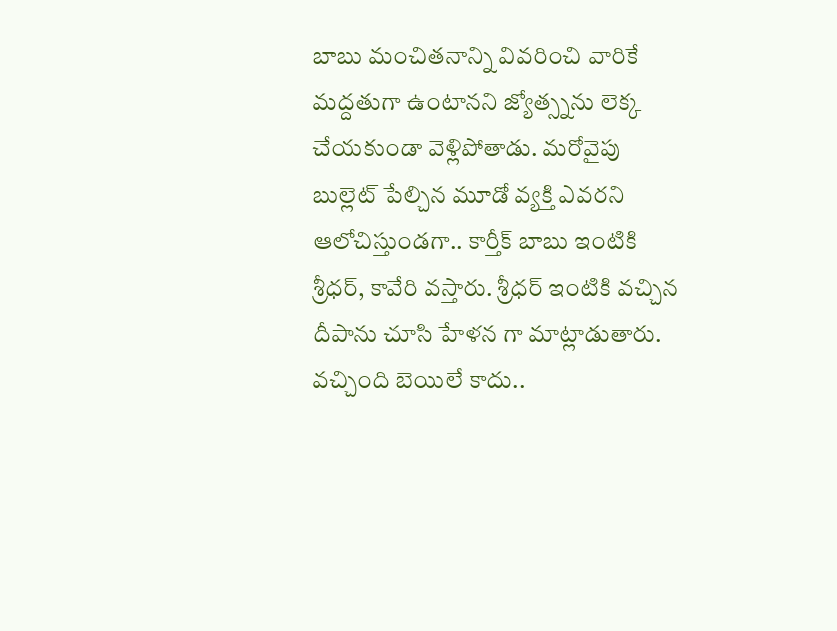బాబు మంచితనాన్ని వివరించి వారికే మద్దతుగా ఉంటానని జ్యోత్స్నను లెక్క చేయకుండా వెళ్లిపోతాడు. మరోవైపు బుల్లెట్ పేల్చిన మూడో వ్యక్తి ఎవరని ఆలోచిస్తుండగా.. కార్తీక్ బాబు ఇంటికి శ్రీధర్, కావేరి వస్తారు. శ్రీధర్ ఇంటికి వచ్చిన దీపాను చూసి హేళన గా మాట్లాడుతారు. వచ్చింది బెయిలే కాదు..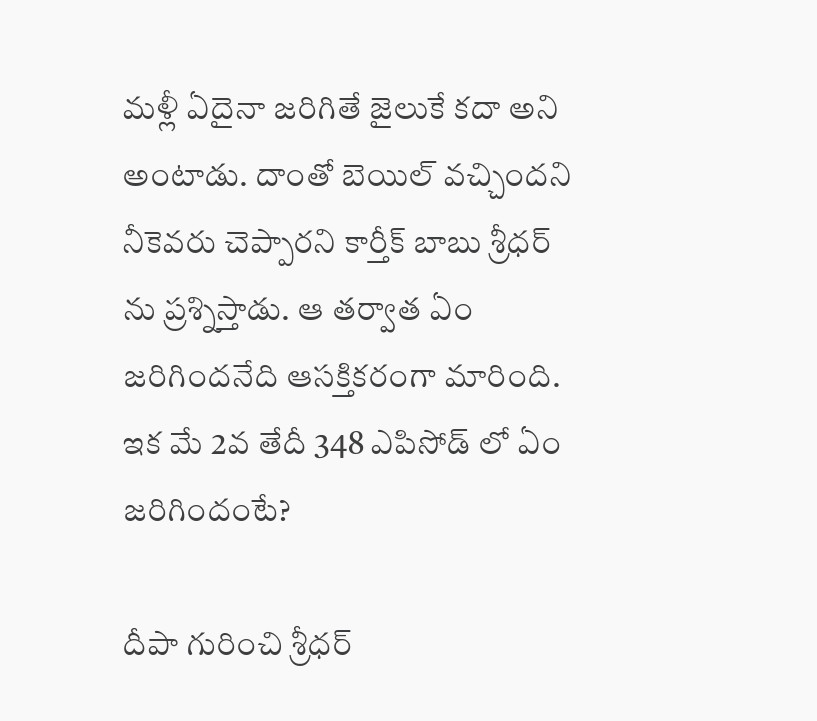మళ్లీ ఏదైనా జరిగితే జైలుకే కదా అని అంటాడు. దాంతో బెయిల్ వచ్చిందని నీకెవరు చెప్పారని కార్తీక్ బాబు శ్రీధర్ ను ప్రశ్నిస్తాడు. ఆ తర్వాత ఏం జరిగిందనేది ఆసక్తికరంగా మారింది. ఇక మే 2వ తేదీ 348 ఎపిసోడ్ లో ఏం జరిగిందంటే?

దీపా గురించి శ్రీధర్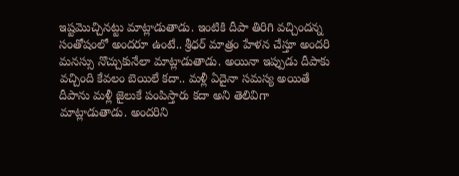ఇష్టమొచ్చినట్టు మాట్లాడుతాడు. ఇంటికి దీపా తిరిగి వచ్చిందన్న సంతోషంలో అందరూ ఉంటే.. శ్రీధర్ మాత్రం హేళన చేస్తూ అందరి మనస్సు నొచ్చుకునేలా మాట్లాడుతాడు. అయినా ఇప్పుడు దీపాకు వచ్చింది కేవలం బెయిలే కదా.. మళ్లీ ఏదైనా సమస్య అయితే దీపాను మళ్లీ జైలుకే పంపిస్తారు కదా అని తెలివిగా మాట్లాడుతాడు. అందరిని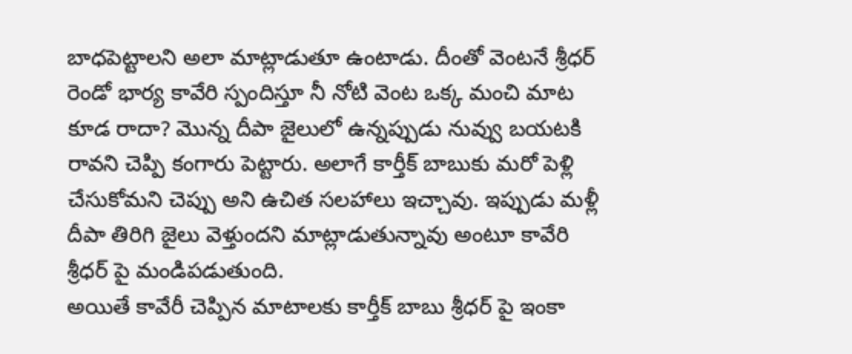బాధపెట్టాలని అలా మాట్లాడుతూ ఉంటాడు. దీంతో వెంటనే శ్రీధర్ రెండో భార్య కావేరి స్పందిస్తూ నీ నోటి వెంట ఒక్క మంచి మాట కూడ రాదా? మొన్న దీపా జైలులో ఉన్నప్పుడు నువ్వు బయటకి రావని చెప్పి కంగారు పెట్టారు. అలాగే కార్తీక్ బాబుకు మరో పెళ్లి చేసుకోమని చెప్పు అని ఉచిత సలహాలు ఇచ్చావు. ఇప్పుడు మళ్లీ దీపా తిరిగి జైలు వెళ్తుందని మాట్లాడుతున్నావు అంటూ కావేరి శ్రీధర్ పై మండిపడుతుంది.
అయితే కావేరీ చెప్పిన మాటాలకు కార్తీక్ బాబు శ్రీధర్ పై ఇంకా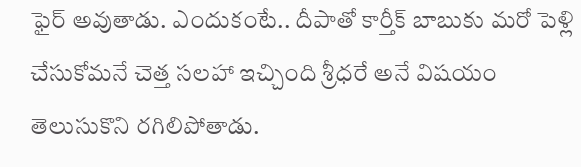ఫైర్ అవుతాడు. ఎందుకంటే.. దీపాతో కార్తీక్ బాబుకు మరో పెళ్లి చేసుకోమనే చెత్త సలహా ఇచ్చింది శ్రీధరే అనే విషయం తెలుసుకొని రగిలిపోతాడు.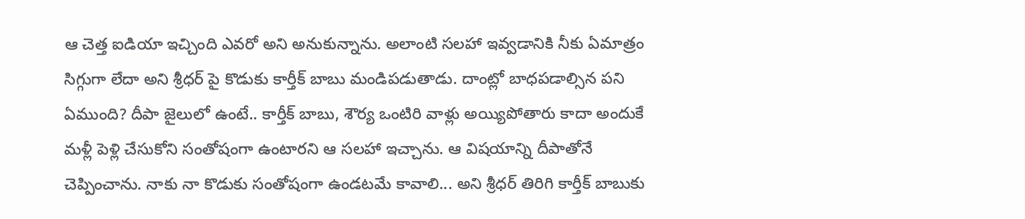ఆ చెత్త ఐడియా ఇచ్చింది ఎవరో అని అనుకున్నాను. అలాంటి సలహా ఇవ్వడానికి నీకు ఏమాత్రం సిగ్గుగా లేదా అని శ్రీధర్ పై కొడుకు కార్తీక్ బాబు మండిపడుతాడు. దాంట్లో బాధపడాల్సిన పని ఏముంది? దీపా జైలులో ఉంటే.. కార్తీక్ బాబు, శౌర్య ఒంటిరి వాళ్లు అయ్యిపోతారు కాదా అందుకే మళ్లీ పెళ్లి చేసుకోని సంతోషంగా ఉంటారని ఆ సలహా ఇచ్చాను. ఆ విషయాన్ని దీపాతోనే చెప్పించాను. నాకు నా కొడుకు సంతోషంగా ఉండటమే కావాలి... అని శ్రీధర్ తిరిగి కార్తీక్ బాబుకు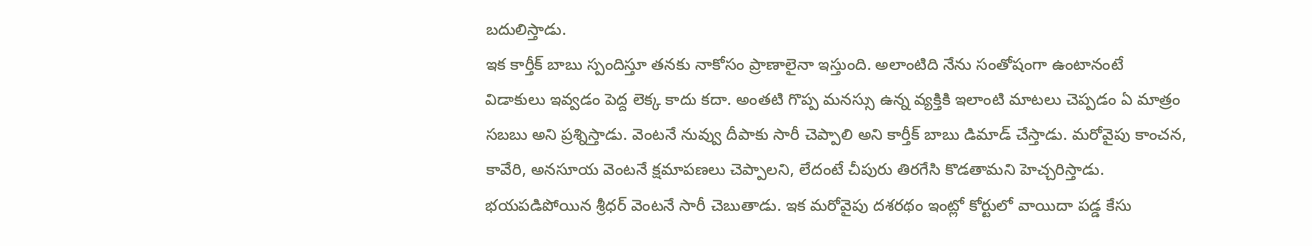బదులిస్తాడు.
ఇక కార్తీక్ బాబు స్పందిస్తూ తనకు నాకోసం ప్రాణాలైనా ఇస్తుంది. అలాంటిది నేను సంతోషంగా ఉంటానంటే విడాకులు ఇవ్వడం పెద్ద లెక్క కాదు కదా. అంతటి గొప్ప మనస్సు ఉన్న వ్యక్తికి ఇలాంటి మాటలు చెప్పడం ఏ మాత్రం సబబు అని ప్రశ్నిస్తాడు. వెంటనే నువ్వు దీపాకు సారీ చెప్పాలి అని కార్తీక్ బాబు డిమాడ్ చేస్తాడు. మరోవైపు కాంచన, కావేరి, అనసూయ వెంటనే క్షమాపణలు చెప్పాలని, లేదంటే చీపురు తిరగేసి కొడతామని హెచ్చరిస్తాడు. భయపడిపోయిన శ్రీధర్ వెంటనే సారీ చెబుతాడు. ఇక మరోవైపు దశరథం ఇంట్లో కోర్టులో వాయిదా పడ్డ కేసు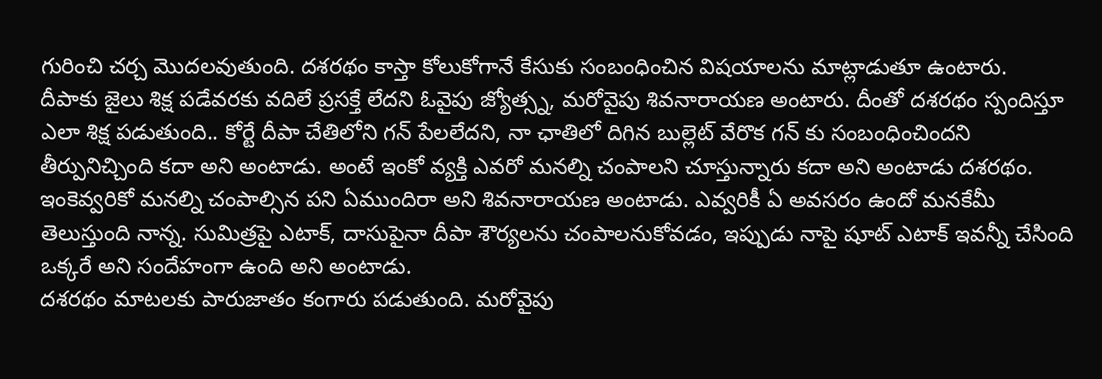గురించి చర్చ మొదలవుతుంది. దశరథం కాస్తా కోలుకోగానే కేసుకు సంబంధించిన విషయాలను మాట్లాడుతూ ఉంటారు.
దీపాకు జైలు శిక్ష పడేవరకు వదిలే ప్రసక్తే లేదని ఓవైపు జ్యోత్స్న, మరోవైపు శివనారాయణ అంటారు. దీంతో దశరథం స్పందిస్తూ ఎలా శిక్ష పడుతుంది.. కోర్టే దీపా చేతిలోని గన్ పేలలేదని, నా ఛాతిలో దిగిన బుల్లెట్ వేరొక గన్ కు సంబంధించిందని తీర్పునిచ్చింది కదా అని అంటాడు. అంటే ఇంకో వ్యక్తి ఎవరో మనల్ని చంపాలని చూస్తున్నారు కదా అని అంటాడు దశరథం. ఇంకెవ్వరికో మనల్ని చంపాల్సిన పని ఏముందిరా అని శివనారాయణ అంటాడు. ఎవ్వరికీ ఏ అవసరం ఉందో మనకేమీ తెలుస్తుంది నాన్న. సుమిత్రపై ఎటాక్, దాసుపైనా దీపా శౌర్యలను చంపాలనుకోవడం, ఇప్పుడు నాపై షూట్ ఎటాక్ ఇవన్నీ చేసింది ఒక్కరే అని సందేహంగా ఉంది అని అంటాడు.
దశరథం మాటలకు పారుజాతం కంగారు పడుతుంది. మరోవైపు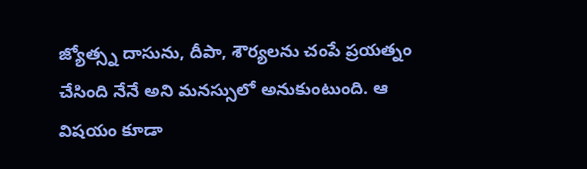జ్యోత్స్న దాసును, దీపా, శౌర్యలను చంపే ప్రయత్నం చేసింది నేనే అని మనస్సులో అనుకుంటుంది. ఆ విషయం కూడా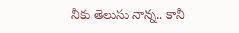నీకు తెలుసు నాన్న.. కానీ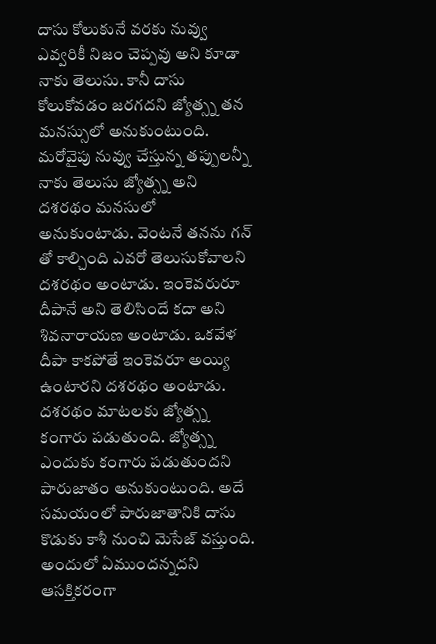దాసు కోలుకునే వరకు నువ్వు ఎవ్వరికీ నిజం చెప్పవు అని కూడా నాకు తెలుసు. కానీ దాసు కోలుకోవడం జరగదని జ్యోత్స్న తన మనస్సులో అనుకుంటుంది. మరోవైపు నువ్వు చేస్తున్న తప్పులన్నీ నాకు తెలుసు జ్యోత్స్న అని దశరథం మనసులో అనుకుంటాడు. వెంటనే తనను గన్ తో కాల్చింది ఎవరో తెలుసుకోవాలని దశరథం అంటాడు. ఇంకెవరురూ దీపానే అని తెలిసిందే కదా అని శివనారాయణ అంటాడు. ఒకవేళ దీపా కాకపోతే ఇంకెవరూ అయ్యి ఉంటారని దశరథం అంటాడు. దశరథం మాటలకు జ్యోత్స్న కంగారు పడుతుంది. జ్యోత్స్న ఎందుకు కంగారు పడుతుందని పారుజాతం అనుకుంటుంది. అదే సమయంలో పారుజాతానికి దాసు కొడుకు కాశీ నుంచి మెసేజ్ వస్తుంది. అందులో ఏముందన్నదని ఆసక్తికరంగా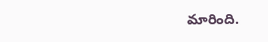మారింది.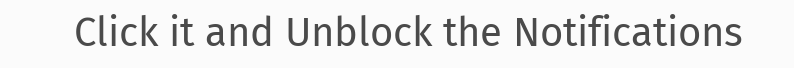Click it and Unblock the Notifications